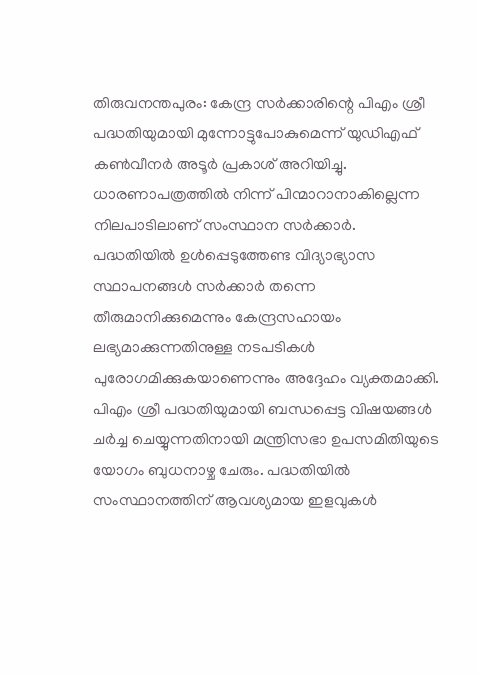തിരുവനന്തപുരം: കേന്ദ്ര സർക്കാരിന്റെ പിഎം ശ്രീ പദ്ധതിയുമായി മുന്നോട്ടുപോകുമെന്ന് യുഡിഎഫ് കൺവീനർ അടൂർ പ്രകാശ് അറിയിച്ചു. ധാരണാപത്രത്തിൽ നിന്ന് പിന്മാറാനാകില്ലെന്ന നിലപാടിലാണ് സംസ്ഥാന സർക്കാർ. പദ്ധതിയിൽ ഉൾപ്പെടുത്തേണ്ട വിദ്യാഭ്യാസ സ്ഥാപനങ്ങൾ സർക്കാർ തന്നെ തീരുമാനിക്കുമെന്നും കേന്ദ്രസഹായം ലഭ്യമാക്കുന്നതിനുള്ള നടപടികൾ പുരോഗമിക്കുകയാണെന്നും അദ്ദേഹം വ്യക്തമാക്കി.
പിഎം ശ്രീ പദ്ധതിയുമായി ബന്ധപ്പെട്ട വിഷയങ്ങൾ ചർച്ച ചെയ്യുന്നതിനായി മന്ത്രിസഭാ ഉപസമിതിയുടെ യോഗം ബുധനാഴ്ച ചേരും. പദ്ധതിയിൽ സംസ്ഥാനത്തിന് ആവശ്യമായ ഇളവുകൾ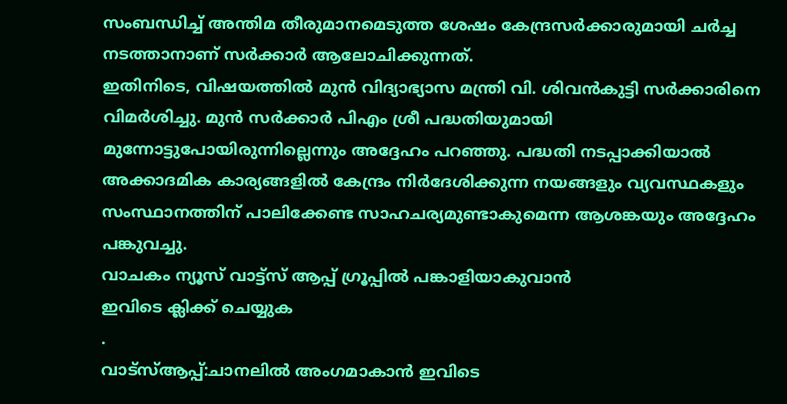സംബന്ധിച്ച് അന്തിമ തീരുമാനമെടുത്ത ശേഷം കേന്ദ്രസർക്കാരുമായി ചർച്ച നടത്താനാണ് സർക്കാർ ആലോചിക്കുന്നത്.
ഇതിനിടെ, വിഷയത്തിൽ മുൻ വിദ്യാഭ്യാസ മന്ത്രി വി. ശിവൻകുട്ടി സർക്കാരിനെ വിമർശിച്ചു. മുൻ സർക്കാർ പിഎം ശ്രീ പദ്ധതിയുമായി മുന്നോട്ടുപോയിരുന്നില്ലെന്നും അദ്ദേഹം പറഞ്ഞു. പദ്ധതി നടപ്പാക്കിയാൽ അക്കാദമിക കാര്യങ്ങളിൽ കേന്ദ്രം നിർദേശിക്കുന്ന നയങ്ങളും വ്യവസ്ഥകളും സംസ്ഥാനത്തിന് പാലിക്കേണ്ട സാഹചര്യമുണ്ടാകുമെന്ന ആശങ്കയും അദ്ദേഹം പങ്കുവച്ചു.
വാചകം ന്യൂസ് വാട്ട്സ് ആപ്പ് ഗ്രൂപ്പിൽ പങ്കാളിയാകുവാൻ
ഇവിടെ ക്ലിക്ക് ചെയ്യുക
.
വാട്സ്ആപ്പ്:ചാനലിൽ അംഗമാകാൻ ഇവിടെ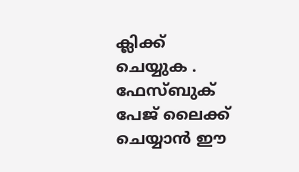ക്ലിക്ക് ചെയ്യുക .
ഫേസ്ബുക് പേജ് ലൈക്ക് ചെയ്യാൻ ഈ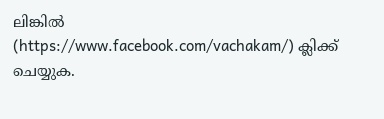ലിങ്കിൽ (https://www.facebook.com/vachakam/) ക്ലിക്ക് ചെയ്യുക.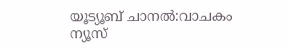യൂട്യൂബ് ചാനൽ:വാചകം ന്യൂസ്